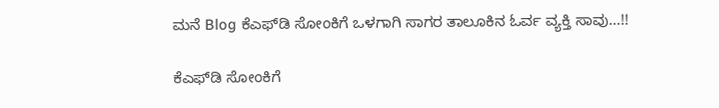ಮನೆ Blog ಕೆಎಫ್‌ಡಿ ಸೋಂಕಿಗೆ ಒಳಗಾಗಿ ಸಾಗರ ತಾಲೂಕಿನ ಓರ್ವ ವ್ಯಕ್ತಿ ಸಾವು…!!

ಕೆಎಫ್‌ಡಿ ಸೋಂಕಿಗೆ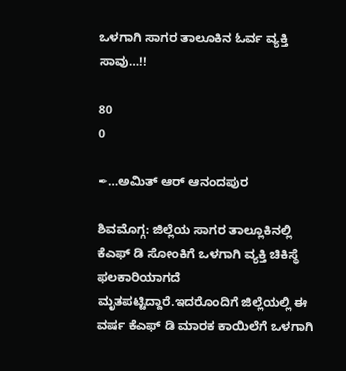ಒಳಗಾಗಿ ಸಾಗರ ತಾಲೂಕಿನ ಓರ್ವ ವ್ಯಕ್ತಿ ಸಾವು…!!

80
0

✒…ಅಮಿತ್ ಆರ್ ಆನಂದಪುರ

ಶಿವಮೊಗ್ಗ: ಜಿಲ್ಲೆಯ ಸಾಗರ ತಾಲ್ಲೂಕಿನಲ್ಲಿ ಕೆಎಫ್‌ ಡಿ ಸೋಂಕಿಗೆ ಒಳಗಾಗಿ ವ್ಯಕ್ತಿ ಚಿಕಿಸ್ಥೆ ಫಲಕಾರಿಯಾಗದೆ ಮೃತಪಟ್ಟಿದ್ದಾರೆ.ಇದರೊಂದಿಗೆ ಜಿಲ್ಲೆಯಲ್ಲಿ ಈ ವರ್ಷ ಕೆಎಫ್‌ ಡಿ ಮಾರಕ ಕಾಯಿಲೆಗೆ ಒಳಗಾಗಿ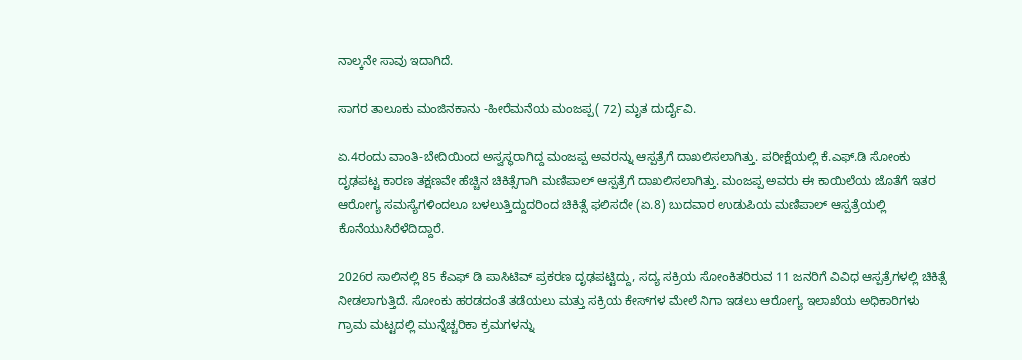ನಾಲ್ಕನೇ ಸಾವು ಇದಾಗಿದೆ.

ಸಾಗರ ತಾಲೂಕು ಮಂಜಿನಕಾನು -ಹೀರೆಮನೆಯ ಮಂಜಪ್ಪ( 72) ಮೃತ ದುರ್ದೈವಿ.

ಏ.4ರಂದು ವಾಂತಿ-ಬೇದಿಯಿಂದ ಅಸ್ವಸ್ಥರಾಗಿದ್ದ ಮಂಜಪ್ಪ ಅವರನ್ನು ಆಸ್ಪತ್ರೆಗೆ ದಾಖಲಿಸಲಾಗಿತ್ತು. ಪರೀಕ್ಷೆಯಲ್ಲಿ ಕೆ.ಎಫ್‌.ಡಿ ಸೋಂಕು ದೃಢಪಟ್ಟ ಕಾರಣ ತಕ್ಷಣವೇ ಹೆಚ್ಚಿನ ಚಿಕಿತ್ಸೆಗಾಗಿ ಮಣಿಪಾಲ್ ಆಸ್ಪತ್ರೆಗೆ ದಾಖಲಿಸಲಾಗಿತ್ತು. ಮಂಜಪ್ಪ ಅವರು ಈ ಕಾಯಿಲೆಯ ಜೊತೆಗೆ ಇತರ ಆರೋಗ್ಯ ಸಮಸ್ಯೆಗಳಿಂದಲೂ ಬಳಲುತ್ತಿದ್ದುದರಿಂದ ಚಿಕಿತ್ಸೆ ಫಲಿಸದೇ (ಏ.8) ಬುದವಾರ ಉಡುಪಿಯ ಮಣಿಪಾಲ್ ಆಸ್ಪತ್ರೆಯಲ್ಲಿ ಕೊನೆಯುಸಿರೆಳೆದಿದ್ದಾರೆ.

2026ರ ಸಾಲಿನಲ್ಲಿ 85 ಕೆಎಫ್ ಡಿ ಪಾಸಿಟಿವ್ ಪ್ರಕರಣ ದೃಢಪಟ್ಟಿದ್ದು, ಸದ್ಯ ಸಕ್ರಿಯ ಸೋಂಕಿತರಿರುವ 11 ಜನರಿಗೆ ವಿವಿಧ ಆಸ್ಪತ್ರೆಗಳಲ್ಲಿ ಚಿಕಿತ್ಸೆ ನೀಡಲಾಗುತ್ತಿದೆ. ಸೋಂಕು ಹರಡದಂತೆ ತಡೆಯಲು ಮತ್ತು ಸಕ್ರಿಯ ಕೇಸ್‌ಗಳ ಮೇಲೆ ನಿಗಾ ಇಡಲು ಆರೋಗ್ಯ ಇಲಾಖೆಯ ಅಧಿಕಾರಿಗಳು ಗ್ರಾಮ ಮಟ್ಟದಲ್ಲಿ ಮುನ್ನೆಚ್ಚರಿಕಾ ಕ್ರಮಗಳನ್ನು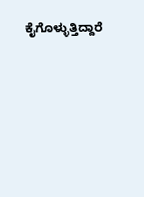ಕೈಗೊಳ್ಳುತ್ತಿದ್ದಾರೆ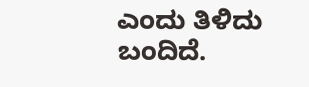ಎಂದು ತಿಳಿದು ಬಂದಿದೆ.